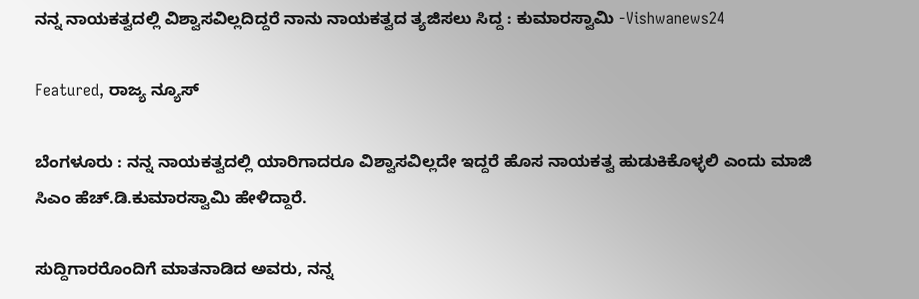ನನ್ನ ನಾಯಕತ್ವದಲ್ಲಿ ವಿಶ್ವಾಸವಿಲ್ಲದಿದ್ದರೆ ನಾನು ನಾಯಕತ್ವದ ತ್ಯಜಿಸಲು ಸಿದ್ದ : ಕುಮಾರಸ್ವಾಮಿ -Vishwanews24

Featured, ರಾಜ್ಯ ನ್ಯೂಸ್

ಬೆಂಗಳೂರು : ನನ್ನ ನಾಯಕತ್ವದಲ್ಲಿ ಯಾರಿಗಾದರೂ ವಿಶ್ವಾಸವಿಲ್ಲದೇ ಇದ್ದರೆ ಹೊಸ ನಾಯಕತ್ವ ಹುಡುಕಿಕೊಳ್ಳಲಿ ಎಂದು ಮಾಜಿ ಸಿಎಂ ಹೆಚ್.ಡಿ.ಕುಮಾರಸ್ವಾಮಿ ಹೇಳಿದ್ದಾರೆ.

ಸುದ್ದಿಗಾರರೊಂದಿಗೆ ಮಾತನಾಡಿದ ಅವರು, ನನ್ನ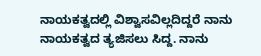ನಾಯಕತ್ವದಲ್ಲಿ ವಿಶ್ವಾಸವಿಲ್ಲದಿದ್ದರೆ ನಾನು ನಾಯಕತ್ವದ ತ್ಯಜಿಸಲು ಸಿದ್ದ. ನಾನು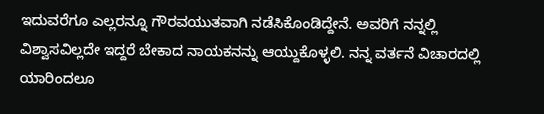ಇದುವರೆಗೂ ಎಲ್ಲರನ್ನೂ ಗೌರವಯುತವಾಗಿ ನಡೆಸಿಕೊಂಡಿದ್ದೇನೆ. ಅವರಿಗೆ ನನ್ನಲ್ಲಿ ವಿಶ್ವಾಸವಿಲ್ಲದೇ ಇದ್ದರೆ ಬೇಕಾದ ನಾಯಕನನ್ನು ಆಯ್ದುಕೊಳ್ಳಲಿ. ನನ್ನ ವರ್ತನೆ ವಿಚಾರದಲ್ಲಿ ಯಾರಿಂದಲೂ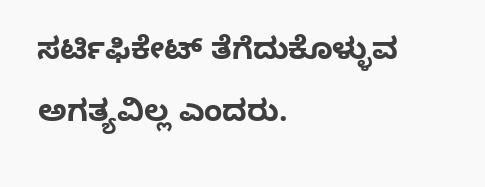ಸರ್ಟಿಫಿಕೇಟ್ ತೆಗೆದುಕೊಳ್ಳುವ ಅಗತ್ಯವಿಲ್ಲ ಎಂದರು.